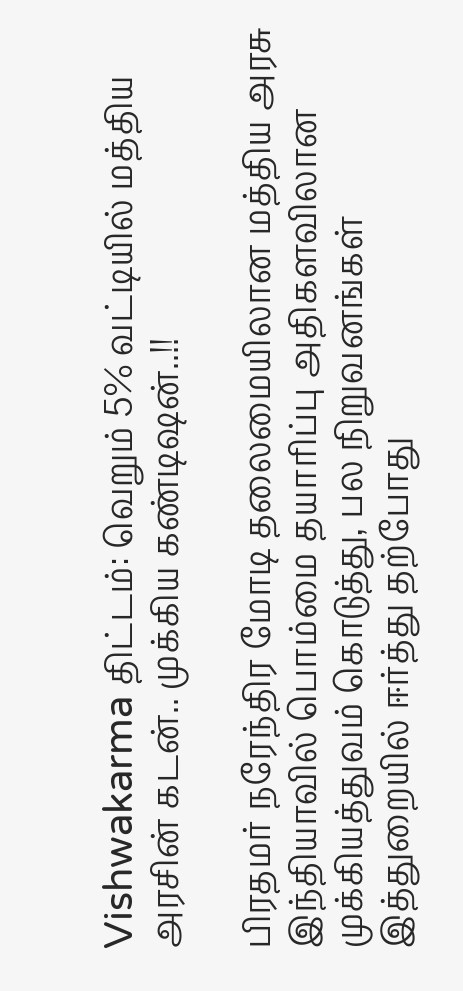Vishwakarma திட்டம்: வெறும் 5% வட்டியில் மத்திய அரசின் கடன்.. முக்கிய கண்டிஷன்..!!

பிரதமர் நரேந்திர மோடி தலைமையிலான மத்திய அரசு இந்தியாவில் பொம்மை தயாரிப்பு அதிகளவிலான முக்கியத்துவம் கொடுத்து, பல நிறுவனங்கள் இத்துறையில் ஈர்த்து தற்போது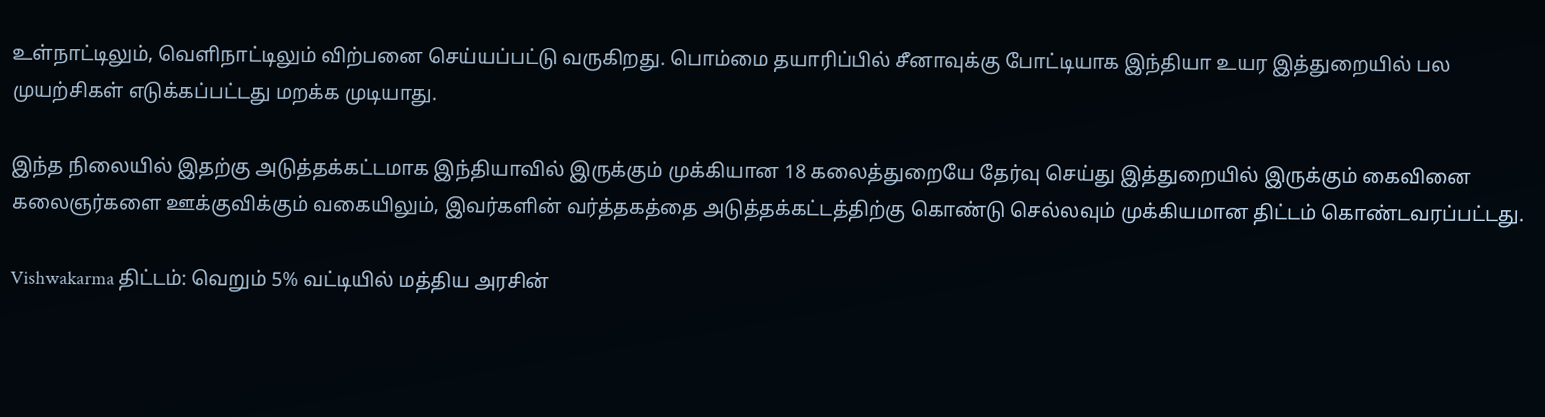உள்நாட்டிலும், வெளிநாட்டிலும் விற்பனை செய்யப்பட்டு வருகிறது. பொம்மை தயாரிப்பில் சீனாவுக்கு போட்டியாக இந்தியா உயர இத்துறையில் பல முயற்சிகள் எடுக்கப்பட்டது மறக்க முடியாது.

இந்த நிலையில் இதற்கு அடுத்தக்கட்டமாக இந்தியாவில் இருக்கும் முக்கியான 18 கலைத்துறையே தேர்வு செய்து இத்துறையில் இருக்கும் கைவினை கலைஞர்களை ஊக்குவிக்கும் வகையிலும், இவர்களின் வர்த்தகத்தை அடுத்தக்கட்டத்திற்கு கொண்டு செல்லவும் முக்கியமான திட்டம் கொண்டவரப்பட்டது.

Vishwakarma திட்டம்: வெறும் 5% வட்டியில் மத்திய அரசின்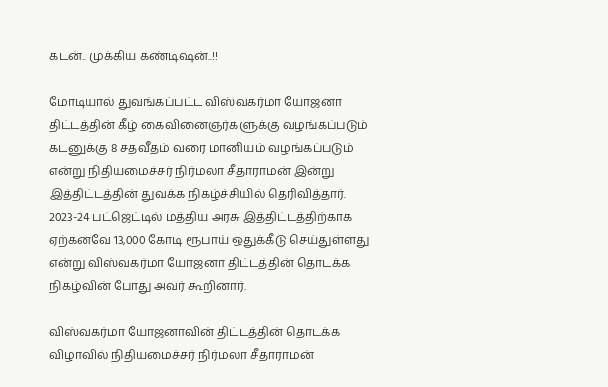கடன்.. முக்கிய கண்டிஷன்..!!

மோடியால் துவங்கப்பட்ட விஸ்வகர்மா யோஜனா திட்டத்தின் கீழ் கைவினைஞர்களுக்கு வழங்கப்படும் கடனுக்கு 8 சதவீதம் வரை மானியம் வழங்கப்படும் என்று நிதியமைச்சர் நிர்மலா சீதாராமன் இன்று இத்திட்டத்தின் துவக்க நிகழ்ச்சியில் தெரிவித்தார். 2023-24 பட்ஜெட்டில் மத்திய அரசு இத்திட்டத்திற்காக ஏற்கனவே 13,000 கோடி ரூபாய் ஒதுக்கீடு செய்துள்ளது என்று விஸ்வகர்மா யோஜனா திட்டத்தின் தொடக்க நிகழ்வின் போது அவர் கூறினார்.

விஸ்வகர்மா யோஜனாவின் திட்டத்தின் தொடக்க விழாவில் நிதியமைச்சர் நிர்மலா சீதாராமன்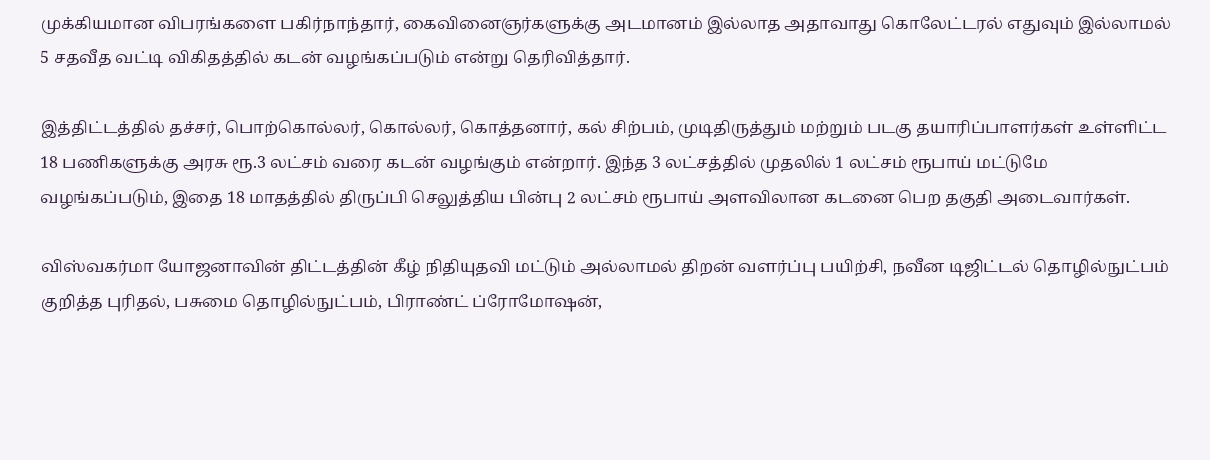முக்கியமான விபரங்களை பகிர்நாந்தார், கைவினைஞர்களுக்கு அடமானம் இல்லாத அதாவாது கொலேட்டரல் எதுவும் இல்லாமல் 5 சதவீத வட்டி விகிதத்தில் கடன் வழங்கப்படும் என்று தெரிவித்தார்.

இத்திட்டத்தில் தச்சர், பொற்கொல்லர், கொல்லர், கொத்தனார், கல் சிற்பம், முடிதிருத்தும் மற்றும் படகு தயாரிப்பாளர்கள் உள்ளிட்ட 18 பணிகளுக்கு அரசு ரூ.3 லட்சம் வரை கடன் வழங்கும் என்றார். இந்த 3 லட்சத்தில் முதலில் 1 லட்சம் ரூபாய் மட்டுமே வழங்கப்படும், இதை 18 மாதத்தில் திருப்பி செலுத்திய பின்பு 2 லட்சம் ரூபாய் அளவிலான கடனை பெற தகுதி அடைவார்கள்.

விஸ்வகர்மா யோஜனாவின் திட்டத்தின் கீழ் நிதியுதவி மட்டும் அல்லாமல் திறன் வளர்ப்பு பயிற்சி, நவீன டிஜிட்டல் தொழில்நுட்பம் குறித்த புரிதல், பசுமை தொழில்நுட்பம், பிராண்ட் ப்ரோமோஷன்,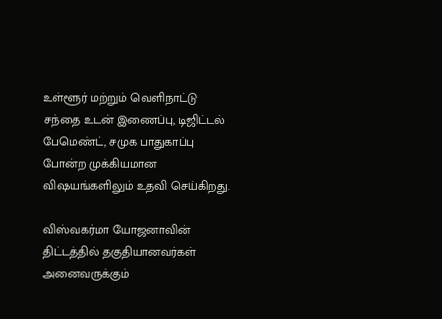உள்ளூர் மற்றும் வெளிநாட்டு சந்தை உடன் இணைப்பு, டிஜிட்டல் பேமெண்ட், சமுக பாதுகாப்பு போன்ற முக்கியமான விஷயங்களிலும் உதவி செய்கிறது.

விஸ்வகர்மா யோஜனாவின் திட்டத்தில் தகுதியானவர்கள் அனைவருக்கும்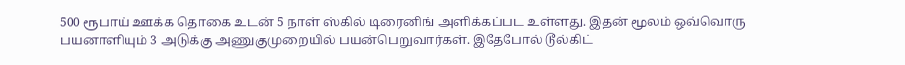500 ரூபாய் ஊக்க தொகை உடன் 5 நாள் ஸ்கில் டிரைனிங் அளிக்கப்பட உள்ளது. இதன் மூலம் ஒவ்வொரு பயனாளியும் 3 அடுக்கு அணுகுமுறையில் பயன்பெறுவார்கள். இதேபோல் டூல்கிட்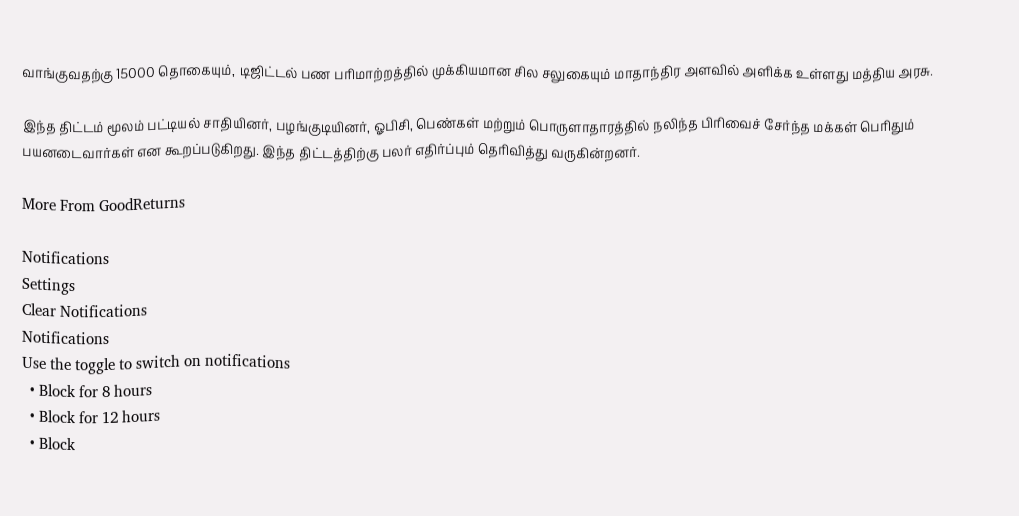வாங்குவதற்கு 15000 தொகையும், டிஜிட்டல் பண பரிமாற்றத்தில் முக்கியமான சில சலுகையும் மாதாந்திர அளவில் அளிக்க உள்ளது மத்திய அரசு.

இந்த திட்டம் மூலம் பட்டியல் சாதியினர், பழங்குடியினர், ஓபிசி, பெண்கள் மற்றும் பொருளாதாரத்தில் நலிந்த பிரிவைச் சேர்ந்த மக்கள் பெரிதும் பயனடைவார்கள் என கூறப்படுகிறது. இந்த திட்டத்திற்கு பலர் எதிர்ப்பும் தெரிவித்து வருகின்றனர்.

More From GoodReturns

Notifications
Settings
Clear Notifications
Notifications
Use the toggle to switch on notifications
  • Block for 8 hours
  • Block for 12 hours
  • Block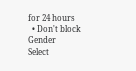for 24 hours
  • Don't block
Gender
Select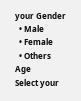your Gender
  • Male
  • Female
  • Others
Age
Select your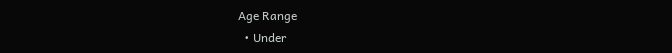Age Range
  • Under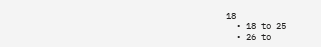18
  • 18 to 25
  • 26 to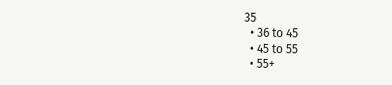35
  • 36 to 45
  • 45 to 55
  • 55+